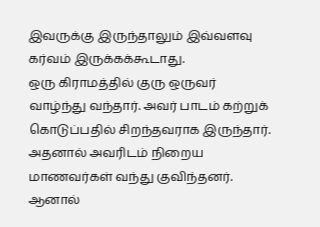இவருக்கு இருந்தாலும் இவ்வளவு கர்வம் இருக்கக்கூடாது.
ஒரு கிராமத்தில் குரு ஒருவர் வாழ்ந்து வந்தார். அவர் பாடம் கற்றுக் கொடுப்பதில் சிறந்தவராக இருந்தார். அதனால் அவரிடம் நிறைய மாணவர்கள் வந்து குவிந்தனர். ஆனால்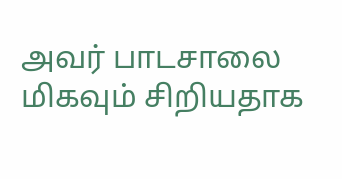அவர் பாடசாலை மிகவும் சிறியதாக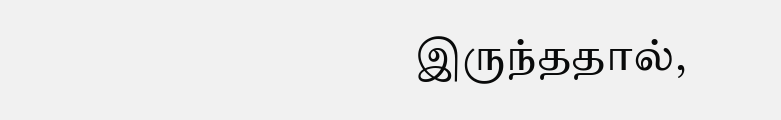இருந்ததால்,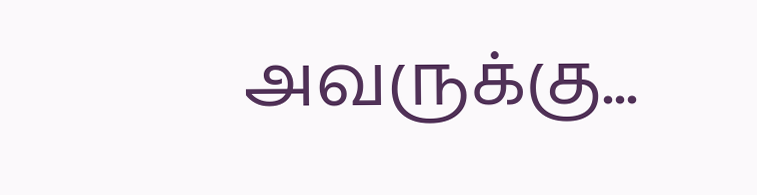அவருக்கு...